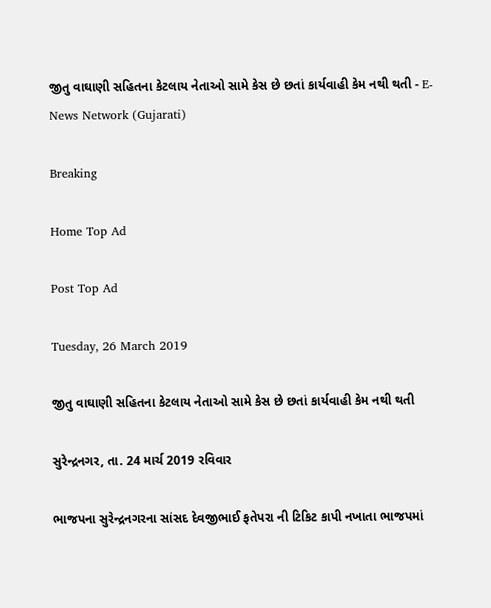જીતુ વાઘાણી સહિતના કેટલાય નેતાઓ સામે કેસ છે છતાં કાર્યવાહી કેમ નથી થતી - E-News Network (Gujarati)

Breaking

Home Top Ad

Post Top Ad

Tuesday, 26 March 2019

જીતુ વાઘાણી સહિતના કેટલાય નેતાઓ સામે કેસ છે છતાં કાર્યવાહી કેમ નથી થતી

સુરેન્દ્રનગર, તા. 24 માર્ચ 2019 રવિવાર

ભાજપના સુરેન્દ્રનગરના સાંસદ દેવજીભાઈ ફતેપરા ની ટિકિટ કાપી નખાતા ભાજપમાં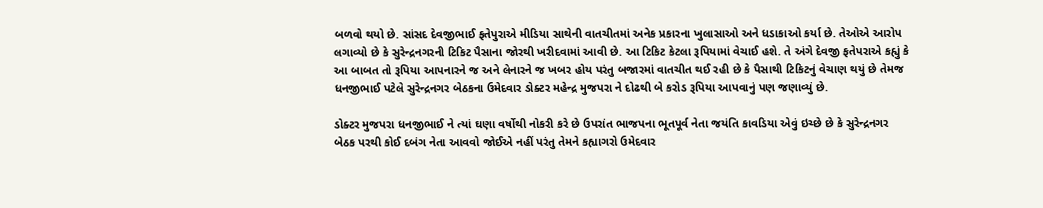બળવો થયો છે. સાંસદ દેવજીભાઈ ફતેપુરાએ મીડિયા સાથેની વાતચીતમાં અનેક પ્રકારના ખુલાસાઓ અને ધડાકાઓ કર્યા છે. તેઓએ આરોપ લગાવ્યો છે કે સુરેન્દ્રનગરની ટિકિટ પૈસાના જોરથી ખરીદવામાં આવી છે. આ ટિકિટ કેટલા રૂપિયામાં વેચાઈ હશે. તે અંગે દેવજી ફતેપરાએ કહ્યું કે આ બાબત તો રૂપિયા આપનારને જ અને લેનારને જ ખબર હોય પરંતુ બજારમાં વાતચીત થઈ રહી છે કે પૈસાથી ટિકિટનું વેચાણ થયું છે તેમજ ધનજીભાઈ પટેલે સુરેન્દ્રનગર બેઠકના ઉમેદવાર ડોક્ટર મહેન્દ્ર મુજપરા ને દોઢથી બે કરોડ રૂપિયા આપવાનું પણ જણાવ્યું છે.

ડોક્ટર મુજપરા ધનજીભાઈ ને ત્યાં ઘણા વર્ષોથી નોકરી કરે છે ઉપરાંત ભાજપના ભૂતપૂર્વ નેતા જયંતિ કાવડિયા એવું ઇચ્છે છે કે સુરેન્દ્રનગર બેઠક પરથી કોઈ દબંગ નેતા આવવો જોઈએ નહીં પરંતુ તેમને કહ્યાગરો ઉમેદવાર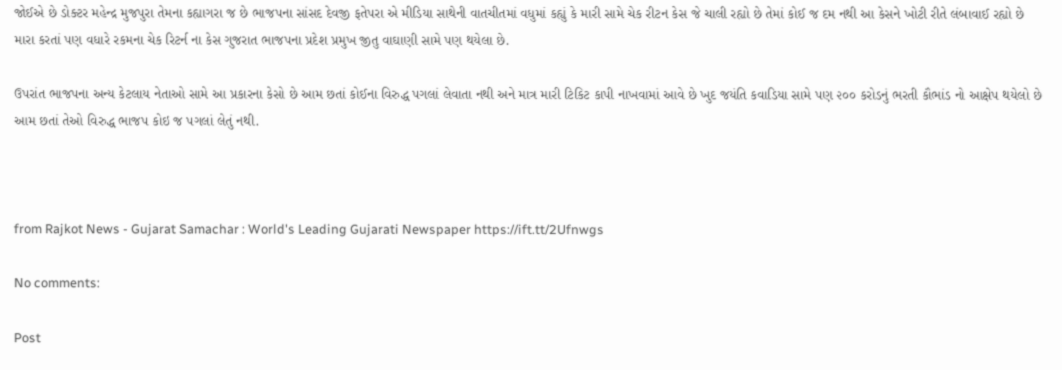જોઈએ છે ડોક્ટર મહેન્દ્ર મુજપુરા તેમના કહ્યાગરા જ છે ભાજપના સાંસદ દેવજી ફતેપરા એ મીડિયા સાથેની વાતચીતમાં વધુમાં કહ્યું કે મારી સામે ચેક રીટન કેસ જે ચાલી રહ્યો છે તેમાં કોઈ જ દમ નથી આ કેસને ખોટી રીતે લંબાવાઈ રહ્યો છે મારા કરતાં પણ વધારે રકમના ચેક રિટર્ન ના કેસ ગુજરાત ભાજપના પ્રદેશ પ્રમુખ જીતુ વાઘાણી સામે પણ થયેલા છે.

ઉપરાંત ભાજપના અન્ય કેટલાય નેતાઓ સામે આ પ્રકારના કેસો છે આમ છતાં કોઈના વિરુદ્ધ પગલાં લેવાતા નથી અને માત્ર મારી ટિકિટ કાપી નાખવામાં આવે છે ખુદ જયંતિ કવાડિયા સામે પણ ૨૦૦ કરોડનું ભરતી કૌભાંડ નો આક્ષેપ થયેલો છે આમ છતાં તેઓ વિરુદ્ધ ભાજપ કોઇ જ પગલાં લેતું નથી.



from Rajkot News - Gujarat Samachar : World's Leading Gujarati Newspaper https://ift.tt/2Ufnwgs

No comments:

Post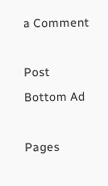a Comment

Post Bottom Ad

Pages